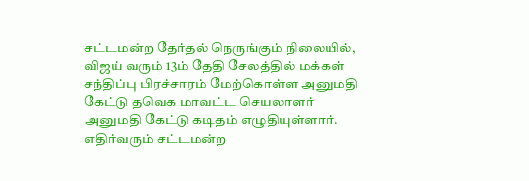சட்டமன்ற தேர்தல் நெருங்கும் நிலையில், விஜய் வரும் 13ம் தேதி சேலத்தில் மக்கள் சந்திப்பு பிரச்சாரம் மேற்கொள்ள அனுமதி கேட்டு தவெக மாவட்ட செயலாளர் அனுமதி கேட்டு கடிதம் எழுதியுள்ளார்.
எதிர்வரும் சட்டமன்ற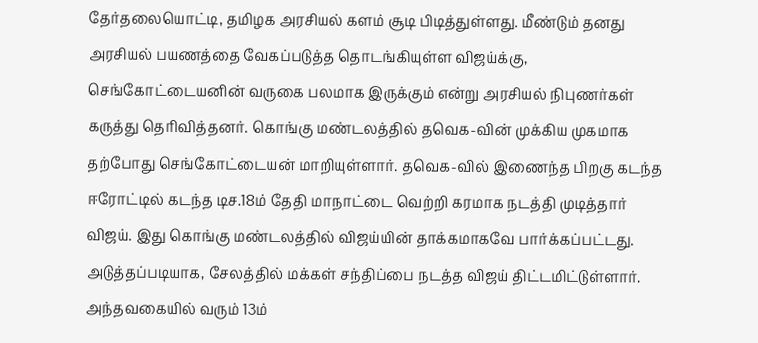தேர்தலையொட்டி, தமிழக அரசியல் களம் சூடி பிடித்துள்ளது. மீண்டும் தனது அரசியல் பயணத்தை வேகப்படுத்த தொடங்கியுள்ள விஜய்க்கு, செங்கோட்டையனின் வருகை பலமாக இருக்கும் என்று அரசியல் நிபுணர்கள் கருத்து தெரிவித்தனர். கொங்கு மண்டலத்தில் தவெக-வின் முக்கிய முகமாக தற்போது செங்கோட்டையன் மாறியுள்ளார். தவெக-வில் இணைந்த பிறகு கடந்த ஈரோட்டில் கடந்த டிச.18ம் தேதி மாநாட்டை வெற்றி கரமாக நடத்தி முடித்தார் விஜய். இது கொங்கு மண்டலத்தில் விஜய்யின் தாக்கமாகவே பார்க்கப்பட்டது.
அடுத்தப்படியாக, சேலத்தில் மக்கள் சந்திப்பை நடத்த விஜய் திட்டமிட்டுள்ளார். அந்தவகையில் வரும் 13ம்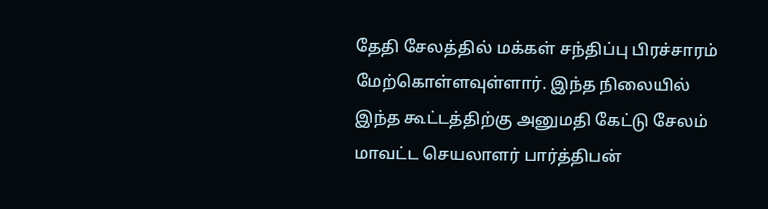தேதி சேலத்தில் மக்கள் சந்திப்பு பிரச்சாரம் மேற்கொள்ளவுள்ளார். இந்த நிலையில் இந்த கூட்டத்திற்கு அனுமதி கேட்டு சேலம் மாவட்ட செயலாளர் பார்த்திபன்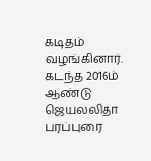கடிதம் வழங்கினார். கடந்த 2016ம் ஆண்டு ஜெயலலிதா பரப்புரை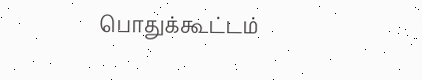பொதுக்கூட்டம்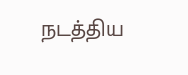நடத்திய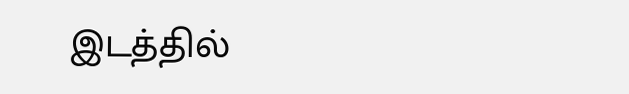இடத்தில்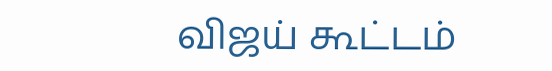விஜய் கூட்டம்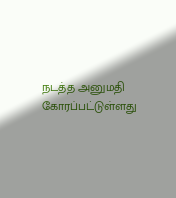நடத்த அனுமதி கோரப்பட்டுள்ளது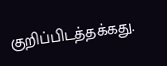குறிப்பிடத்தக்கது.